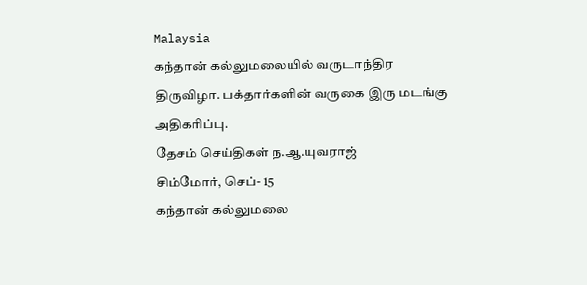Malaysia
கந்தான் கல்லுமலையில் வருடாந்திர திருவிழா. பக்தார்களின் வருகை இரு மடங்கு அதிகரிப்பு.
தேசம் செய்திகள் ந.ஆ.யுவராஜ்
சிம்மோர், செப்- 15
கந்தான் கல்லுமலை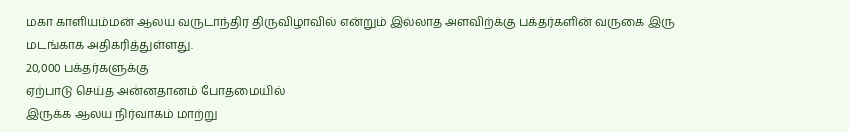மகா காளியம்மன் ஆலய வருடாந்திர திருவிழாவில் என்றும் இல்லாத அளவிற்க்கு பக்தர்களின் வருகை இரு மடங்காக அதிகரித்துள்ளது.
20,000 பக்தர்களுக்கு
ஏற்பாடு செய்த அன்னதானம் போதமையில்
இருக்க ஆலய நிர்வாகம் மாற்று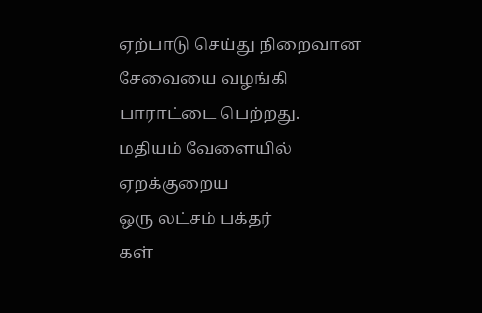ஏற்பாடு செய்து நிறைவான சேவையை வழங்கி
பாராட்டை பெற்றது.
மதியம் வேளையில் ஏறக்குறைய
ஒரு லட்சம் பக்தர்
கள்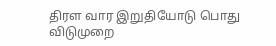திரள வார இறுதியோடு பொது விடுமுறை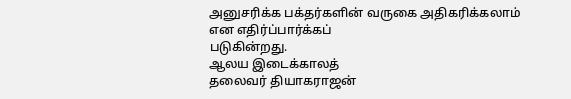அனுசரிக்க பக்தர்களின் வருகை அதிகரிக்கலாம் என எதிர்ப்பார்க்கப்
படுகின்றது.
ஆலய இடைக்காலத்
தலைவர் தியாகராஜன்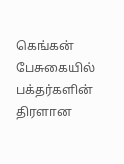கெங்கன் பேசுகையில்
பக்தர்களின் திரளான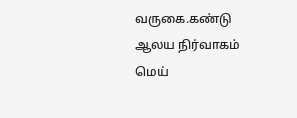வருகை.கண்டு
ஆலய நிர்வாகம்
மெய்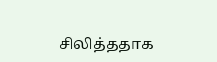சிலித்ததாக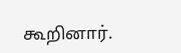கூறினார்.